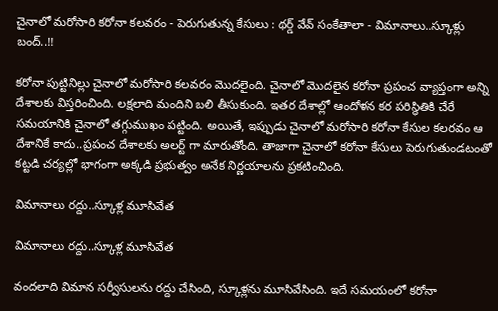చైనాలో మరోసారి కరోనా కలవరం - పెరుగుతున్న కేసులు : థర్డ్ వేవ్ సంకేతాలా - విమానాలు..స్కూళ్లు బంద్..!!

కరోనా పుట్టినిల్లు చైనాలో మరోసారి కలవరం మొదలైంది. చైనాలో మొదలైన కరోనా ప్రపంచ వ్యాప్తంగా అన్ని దేశాలకు విస్తరించింది. లక్షలాది మందిని బలి తీసుకుంది. ఇతర దేశాల్లో ఆందోళన కర పరిస్థితికి చేరే సమయానికి చైనాలో తగ్గుముఖం పట్టింది. అయితే, ఇప్పుడు చైనాలో మరోసారి కరోనా కేసుల కలరవం ఆ దేశానికే కాదు..ప్రపంచ దేశాలకు అలర్ట్ గా మారుతోంది. తాజాగా చైనాలో కరోనా కేసులు పెరుగుతుండటంతో కట్టడి చర్యల్లో భాగంగా అక్కడి ప్రభుత్వం అనేక నిర్ణయాలను ప్రకటించింది.

విమానాలు రద్దు..స్కూళ్ల మూసివేత

విమానాలు రద్దు..స్కూళ్ల మూసివేత

వందలాది విమాన సర్వీసులను రద్దు చేసింది, స్కూళ్లను మూసివేసింది. ఇదే సమయంలో కరోనా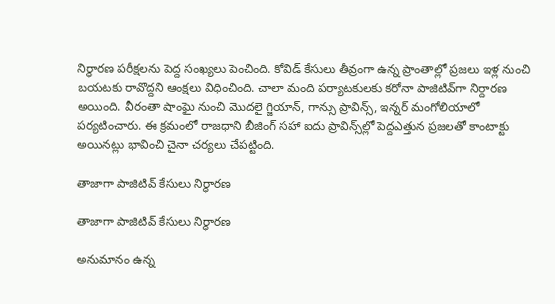నిర్ధారణ పరీక్షలను పెద్ద సంఖ్యలు పెంచింది. కోవిడ్‌ కేసులు తీవ్రంగా ఉన్న ప్రాంతాల్లో ప్రజలు ఇళ్ల నుంచి బయటకు రావొద్దని ఆంక్షలు విధించింది. చాలా మంది పర్యాటకులకు కరోనా పాజిటివ్‌గా నిర్దారణ అయింది. వీరంతా షాంఘై నుంచి మొదలై గ్జియాన్‌, గాన్సు ప్రావిన్స్‌, ఇన్నర్‌ మంగోలియాలో పర్యటించారు. ఈ క్రమంలో రాజధాని బీజింగ్‌ సహా ఐదు ప్రావిన్స్‌ల్లో పెద్దఎత్తున ప్రజలతో కాంటాక్టు అయినట్లు భావించి చైనా చర్యలు చేపట్టింది.

తాజాగా పాజిటివ్ కేసులు నిర్ధారణ

తాజాగా పాజిటివ్ కేసులు నిర్ధారణ

అనుమానం ఉన్న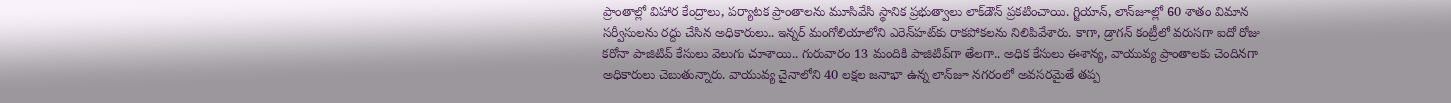ప్రాంతాల్లో విహార కేంద్రాలు, పర్యాటక ప్రాంతాలను మూసివేసి స్థానిక ప్రభుత్వాలు లాక్‌డౌన్‌ ప్రకటించాయి. గ్జియాన్‌, లాన్‌జూల్లో 60 శాతం విమాన సర్వీసులను రద్దు చేసిన అధికారులు.. ఇన్నర్‌ మంగోలియాలోని ఎరెన్‌హట్‌కు రాకపోకలను నిలిపివేశారు. కాగా, డ్రాగన్‌ కంట్రీలో వరుసగా ఐదో రోజు కరోనా పాజిటివ్‌ కేసులు వెలుగు చూశాయి.. గురువారం 13 మందికి పాజిటివ్‌గా తేలగా.. అధిక కేసులు ఈశాన్య, వాయువ్య ప్రాంతాలకు చెందినగా అధికారులు చెబుతున్నారు. వాయువ్య చైనాలోని 40 లక్షల జనాభా ఉన్న లాన్‌జూ నగరంలో అవసరమైతే తప్ప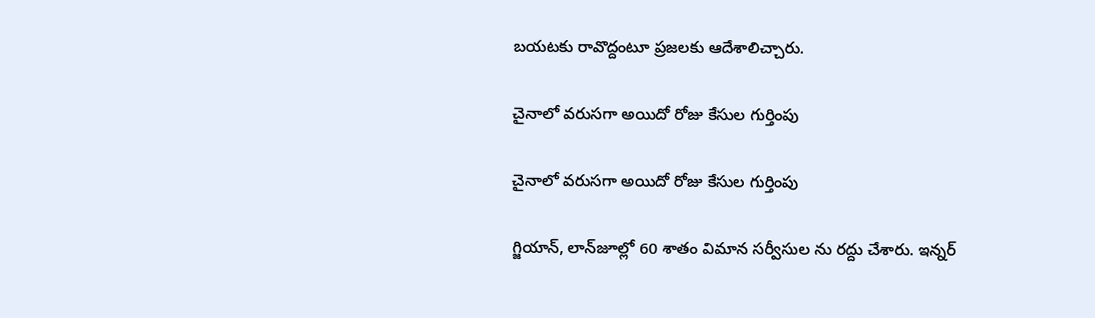బయటకు రావొద్దంటూ ప్రజలకు ఆదేశాలిచ్చారు.

చైనాలో వరుసగా అయిదో రోజు కేసుల గుర్తింపు

చైనాలో వరుసగా అయిదో రోజు కేసుల గుర్తింపు

గ్జియాన్‌, లాన్‌జూల్లో 60 శాతం విమాన సర్వీసుల ను రద్దు చేశారు. ఇన్నర్‌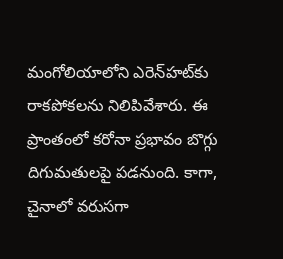మంగోలియాలోని ఎరెన్‌హట్‌కు రాకపోకలను నిలిపివేశారు. ఈ ప్రాంతంలో కరోనా ప్రభావం బొగ్గు దిగుమతులపై పడనుంది. కాగా, చైనాలో వరుసగా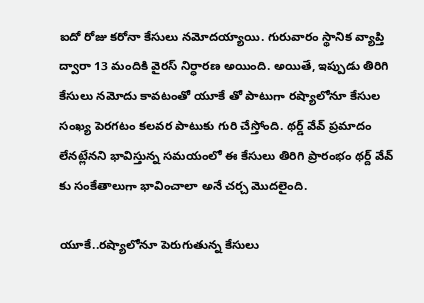ఐదో రోజు కరోనా కేసులు నమోదయ్యాయి. గురువారం స్థానిక వ్యాప్తి ద్వారా 13 మందికి వైరస్‌ నిర్ధారణ అయింది. అయితే, ఇప్పుడు తిరిగి కేసులు నమోదు కావటంతో యూకే తో పాటుగా రష్యాలోనూ కేసుల సంఖ్య పెరగటం కలవర పాటుకు గురి చేస్తోంది. థర్డ్ వేవ్ ప్రమాదం లేనట్లేనని భావిస్తున్న సమయంలో ఈ కేసులు తిరిగి ప్రారంభం థర్ద్ వేవ్ కు సంకేతాలుగా భావించాలా అనే చర్చ మొదలైంది.

యూకే..రష్యాలోనూ పెరుగుతున్న కేసులు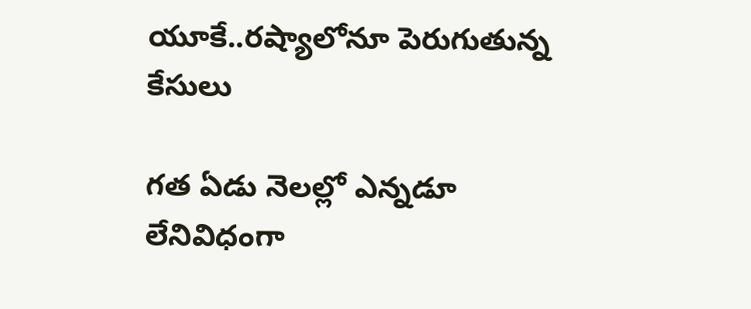యూకే..రష్యాలోనూ పెరుగుతున్న కేసులు

గత ఏడు నెలల్లో ఎన్నడూ లేనివిధంగా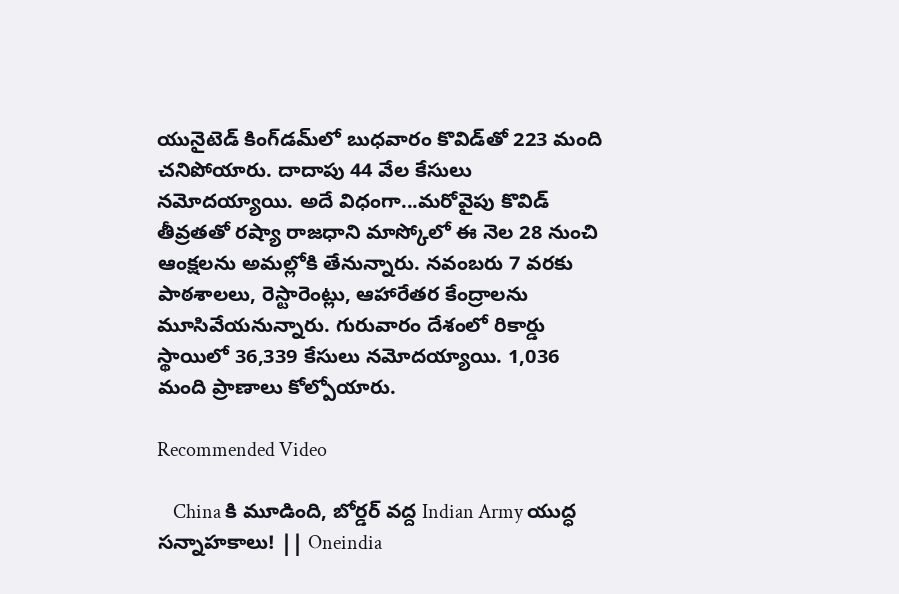యునైటెడ్‌ కింగ్‌డమ్‌లో బుధవారం కొవిడ్‌తో 223 మంది చనిపోయారు. దాదాపు 44 వేల కేసులు నమోదయ్యాయి. అదే విధంగా...మరోవైపు కొవిడ్‌ తీవ్రతతో రష్యా రాజధాని మాస్కోలో ఈ నెల 28 నుంచి ఆంక్షలను అమల్లోకి తేనున్నారు. నవంబరు 7 వరకు పాఠశాలలు, రెస్టారెంట్లు, ఆహారేతర కేంద్రాలను మూసివేయనున్నారు. గురువారం దేశంలో రికార్డు స్థాయిలో 36,339 కేసులు నమోదయ్యాయి. 1,036 మంది ప్రాణాలు కోల్పోయారు.

Recommended Video

    China కి మూడింది, బోర్డర్‌ వద్ద Indian Army యుద్ధ సన్నాహకాలు! || Oneindia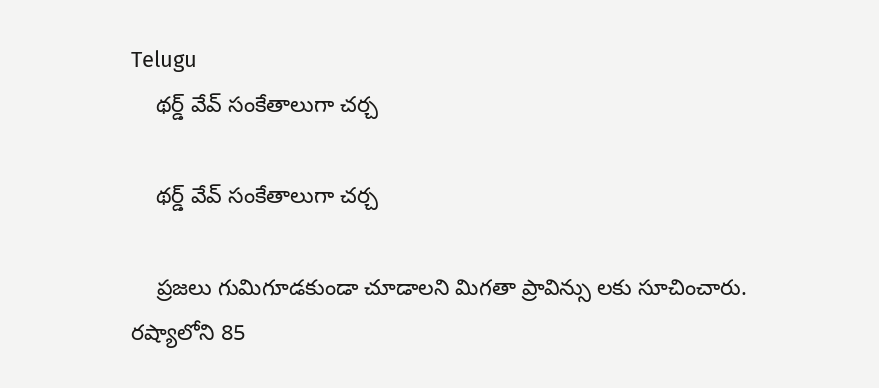Telugu
    థర్డ్ వేవ్ సంకేతాలుగా చర్చ

    థర్డ్ వేవ్ సంకేతాలుగా చర్చ

    ప్రజలు గుమిగూడకుండా చూడాలని మిగతా ప్రావిన్సు లకు సూచించారు. రష్యాలోని 85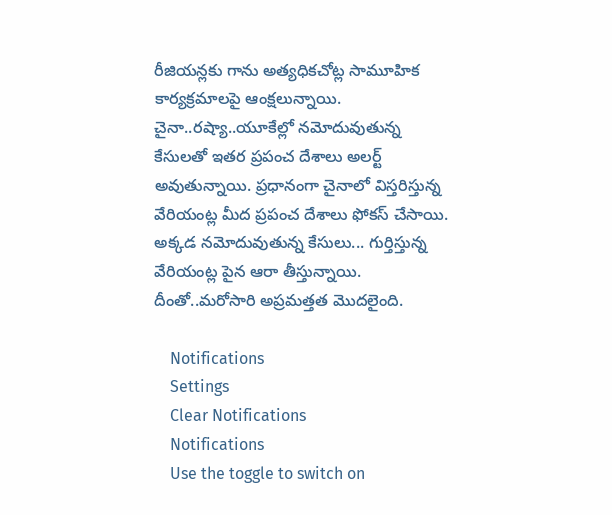రీజియన్లకు గాను అత్యధికచోట్ల సామూహిక కార్యక్రమాలపై ఆంక్షలున్నాయి. చైనా..రష్యా..యూకేల్లో నమోదువుతున్న కేసులతో ఇతర ప్రపంచ దేశాలు అలర్ట్ అవుతున్నాయి. ప్రధానంగా చైనాలో విస్తరిస్తున్న వేరియంట్ల మీద ప్రపంచ దేశాలు ఫోకస్ చేసాయి. అక్కడ నమోదువుతున్న కేసులు... గుర్తిస్తున్న వేరియంట్ల పైన ఆరా తీస్తున్నాయి. దీంతో..మరోసారి అప్రమత్తత మొదలైంది.

    Notifications
    Settings
    Clear Notifications
    Notifications
    Use the toggle to switch on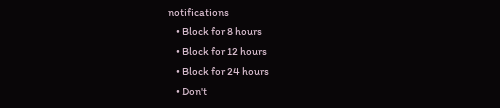notifications
    • Block for 8 hours
    • Block for 12 hours
    • Block for 24 hours
    • Don't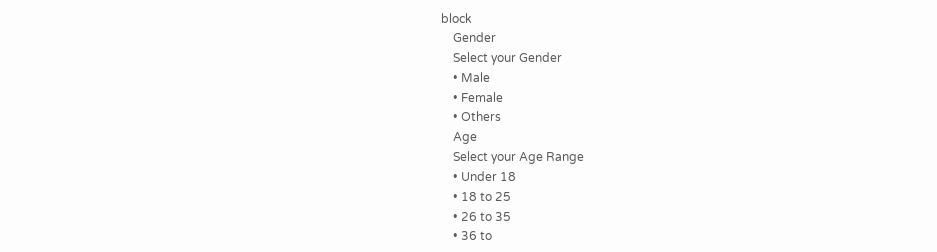block
    Gender
    Select your Gender
    • Male
    • Female
    • Others
    Age
    Select your Age Range
    • Under 18
    • 18 to 25
    • 26 to 35
    • 36 to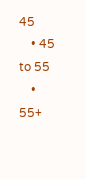45
    • 45 to 55
    • 55+